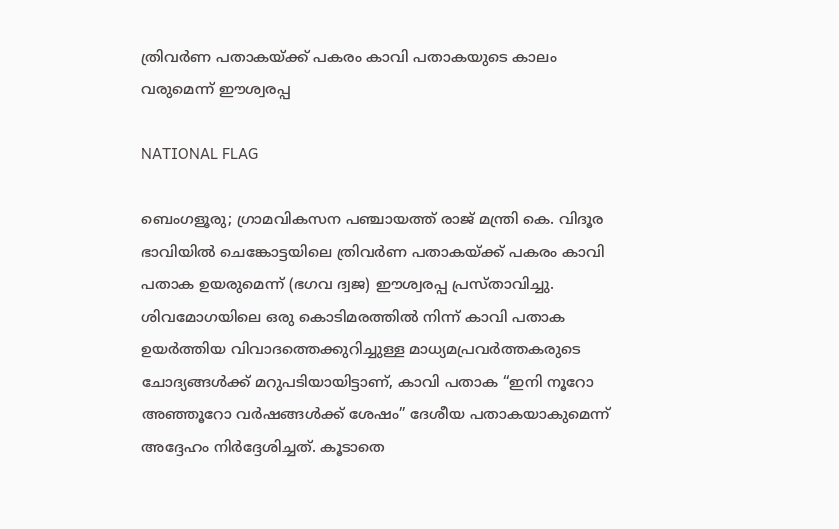ത്രിവർണ പതാകയ്ക്ക് പകരം കാവി പതാകയുടെ കാലം വരുമെന്ന് ഈശ്വരപ്പ

NATIONAL FLAG

ബെംഗളൂരു; ഗ്രാമവികസന പഞ്ചായത്ത് രാജ് മന്ത്രി കെ. വിദൂര ഭാവിയിൽ ചെങ്കോട്ടയിലെ ത്രിവർണ പതാകയ്ക്ക് പകരം കാവി പതാക ഉയരുമെന്ന് (ഭഗവ ദ്വജ) ഈശ്വരപ്പ പ്രസ്താവിച്ചു. ശിവമോഗയിലെ ഒരു കൊടിമരത്തിൽ നിന്ന് കാവി പതാക ഉയർത്തിയ വിവാദത്തെക്കുറിച്ചുള്ള മാധ്യമപ്രവർത്തകരുടെ ചോദ്യങ്ങൾക്ക് മറുപടിയായിട്ടാണ്, കാവി പതാക “ഇനി നൂറോ അഞ്ഞൂറോ വർഷങ്ങൾക്ക് ശേഷം” ദേശീയ പതാകയാകുമെന്ന് അദ്ദേഹം നിർദ്ദേശിച്ചത്. കൂടാതെ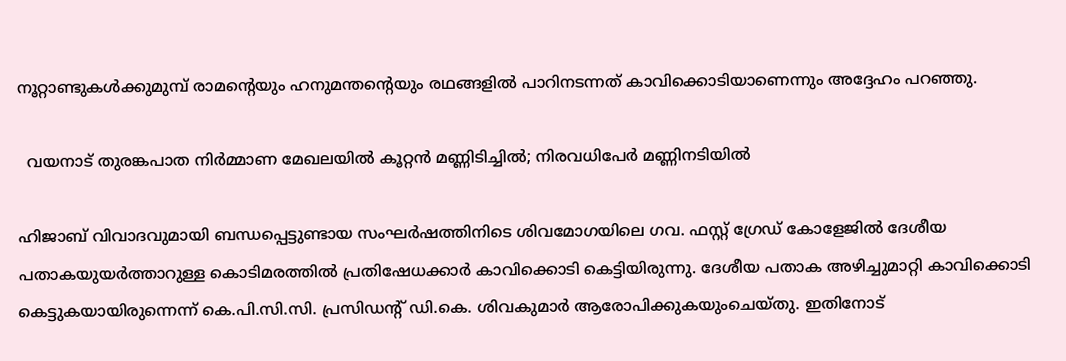നൂറ്റാണ്ടുകൾക്കുമുമ്പ് രാമന്റെയും ഹനുമന്തന്റെയും രഥങ്ങളിൽ പാറിനടന്നത് കാവിക്കൊടിയാണെന്നും അദ്ദേഹം പറഞ്ഞു.

  വയനാട് തുരങ്കപാത നിര്‍മ്മാണ മേഖലയില്‍ കൂറ്റന്‍ മണ്ണിടിച്ചില്‍; നിരവധിപേര്‍ മണ്ണിനടിയില്‍

ഹിജാബ് വിവാദവുമായി ബന്ധപ്പെട്ടുണ്ടായ സംഘർഷത്തിനിടെ ശിവമോഗയിലെ ഗവ. ഫസ്റ്റ് ഗ്രേഡ് കോളേജിൽ ദേശീയ പതാകയുയർത്താറുള്ള കൊടിമരത്തിൽ പ്രതിഷേധക്കാർ കാവിക്കൊടി കെട്ടിയിരുന്നു. ദേശീയ പതാക അഴിച്ചുമാറ്റി കാവിക്കൊടി കെട്ടുകയായിരുന്നെന്ന് കെ.പി.സി.സി. പ്രസിഡന്റ് ഡി.കെ. ശിവകുമാർ ആരോപിക്കുകയുംചെയ്തു. ഇതിനോട്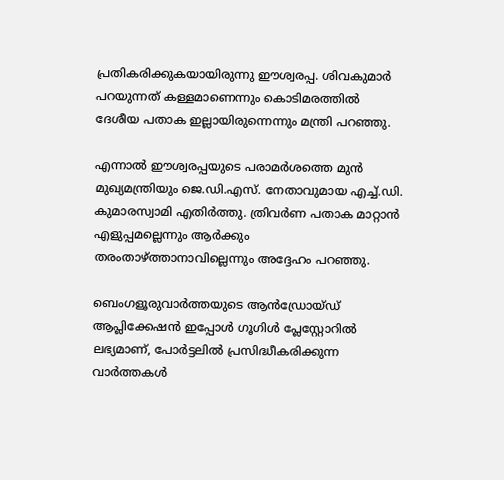പ്രതികരിക്കുകയായിരുന്നു ഈശ്വരപ്പ. ശിവകുമാർ പറയുന്നത് കള്ളമാണെന്നും കൊടിമരത്തിൽ ദേശീയ പതാക ഇല്ലായിരുന്നെന്നും മന്ത്രി പറഞ്ഞു.

എന്നാൽ ഈശ്വരപ്പയുടെ പരാമർശത്തെ മുൻ മുഖ്യമന്ത്രിയും ജെ.ഡി.എസ്. നേതാവുമായ എച്ച്.ഡി. കുമാരസ്വാമി എതിർത്തു. ത്രിവർണ പതാക മാറ്റാൻ എളുപ്പമല്ലെന്നും ആർക്കും തരംതാഴ്ത്താനാവില്ലെന്നും അദ്ദേഹം പറഞ്ഞു.

ബെംഗളൂരുവാർത്തയുടെ ആൻഡ്രോയ്ഡ് ആപ്ലിക്കേഷൻ ഇപ്പോൾ ഗൂഗിൾ പ്ലേസ്റ്റോറിൽ ലഭ്യമാണ്, പോർട്ടലിൽ പ്രസിദ്ധീകരിക്കുന്ന വാർത്തകൾ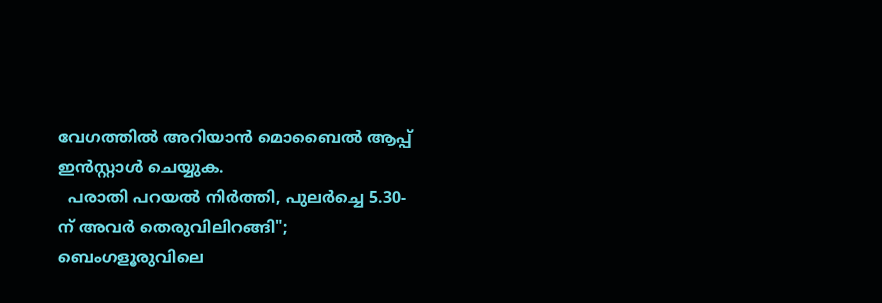വേഗത്തിൽ അറിയാൻ മൊബൈൽ ആപ്പ് ഇൻസ്റ്റാൾ ചെയ്യുക.
  പരാതി പറയൽ നിർത്തി, പുലർച്ചെ 5.30-ന് അവർ തെരുവിലിറങ്ങി"; ബെംഗളൂരുവിലെ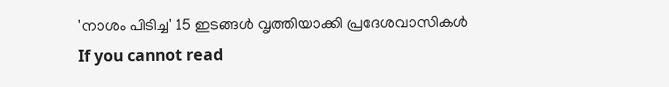'നാശം പിടിച്ച' 15 ഇടങ്ങൾ വൃത്തിയാക്കി പ്രദേശവാസികൾ
If you cannot read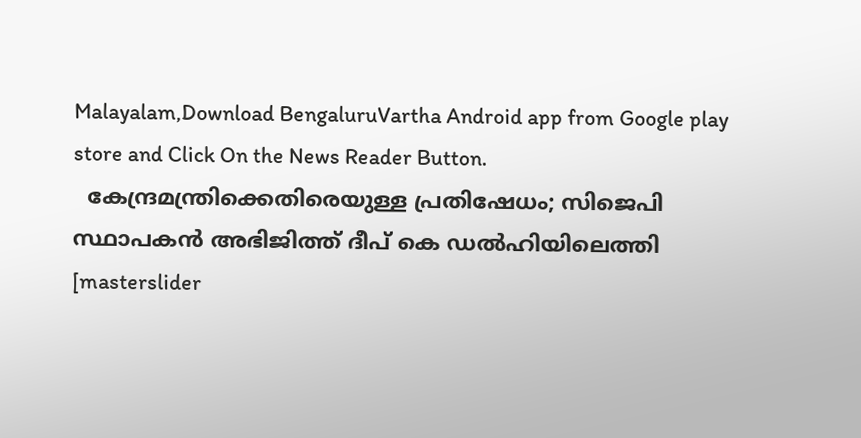Malayalam,Download BengaluruVartha Android app from Google play store and Click On the News Reader Button.
  കേന്ദ്രമന്ത്രിക്കെതിരെയുള്ള പ്രതിഷേധം; സിജെപി സ്ഥാപകൻ അഭിജിത്ത് ദീപ് കെ ഡൽഹിയിലെത്തി
[masterslider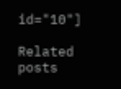id="10"]

Related posts